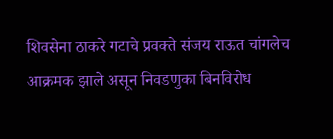शिवसेना ठाकरे गटाचे प्रवक्ते संजय राऊत चांगलेच आक्रमक झाले असून निवडणुका बिनविरोध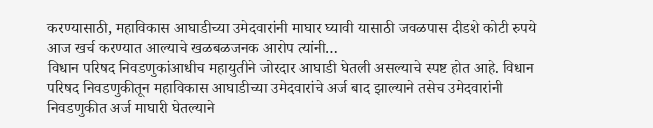करण्यासाठी, महाविकास आघाडीच्या उमेदवारांनी माघार घ्यावी यासाठी जवळपास दीडशे कोटी रुपये आज खर्च करण्यात आल्याचे खळबळजनक आरोप त्यांनी…
विधान परिषद निवडणुकांआधीच महायुतीने जोरदार आघाडी घेतली असल्याचे स्पष्ट होत आहे. विधान परिषद निवडणुकीतून महाविकास आघाडीच्या उमेदवारांचे अर्ज बाद झाल्याने तसेच उमेदवारांनी निवडणुकीत अर्ज माघारी घेतल्याने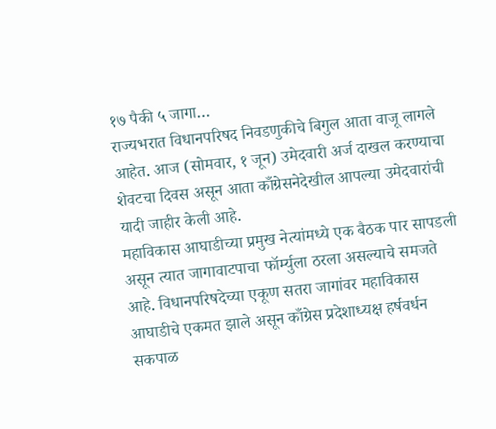१७ पैकी ५ जागा…
राज्यभरात विधानपरिषद निवडणुकीचे बिगुल आता वाजू लागले आहेत. आज (सोमवार, १ जून) उमेदवारी अर्ज दाखल करण्याचा शेवटचा दिवस असून आता काँग्रेसनेदेखील आपल्या उमेदवारांची यादी जाहीर केली आहे.
महाविकास आघाडीच्या प्रमुख नेत्यांमध्ये एक बैठक पार सापडली असून त्यात जागावाटपाचा फॉर्म्युला ठरला असल्याचे समजते आहे. विधानपरिषदेच्या एकूण सतरा जागांवर महाविकास आघाडीचे एकमत झाले असून काँग्रेस प्रदेशाध्यक्ष हर्षवर्धन सकपाळ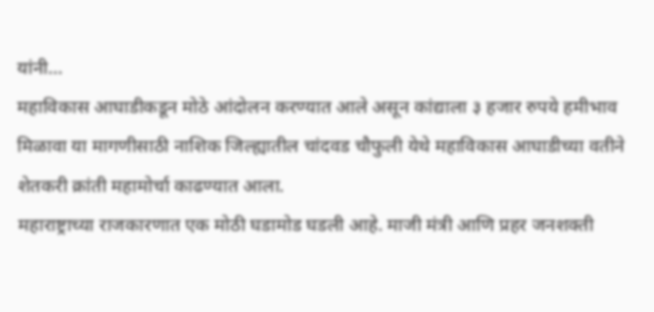यांनी…
महाविकास आघाडीकडून मोठे आंदोलन करण्यात आले असून कांद्याला ३ हजार रुपये हमीभाव मिळावा या मागणीसाठी नाशिक जिल्ह्यातील चांदवड चौफुली येथे महाविकास आघाडीच्या वतीने शेतकरी क्रांती महामोर्चा काढण्यात आला.
महाराष्ट्राच्या राजकारणात एक मोठी घडामोड घडली आहे. माजी मंत्री आणि प्रहर जनशक्ती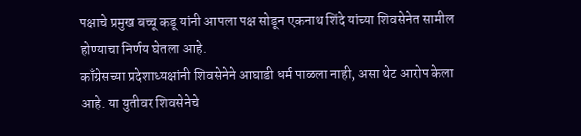पक्षाचे प्रमुख बच्चू कडू यांनी आपला पक्ष सोडून एकनाथ शिंदे यांच्या शिवसेनेत सामील होण्याचा निर्णय घेतला आहे.
काँग्रेसच्या प्रदेशाध्यक्षांनी शिवसेनेने आघाडी धर्म पाळला नाही, असा थेट आरोप केला आहे. या युतीवर शिवसेनेचे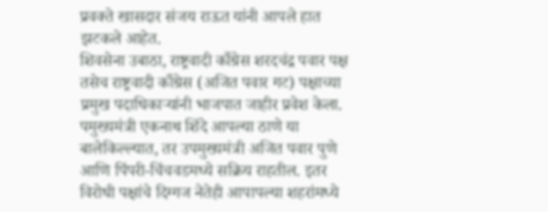प्रवक्ते खासदार संजय राऊत यांनी आपले हात झटकले आहेत.
शिवसेना उबाठा, राष्ट्रवादी काँग्रेस शरदचंद्र पवार पक्ष तसेच राष्ट्रवादी काँग्रेस (अजित पवार गट) पक्षाच्या प्रमुख पदाधिकाऱ्यांनी भाजपात जाहीर प्रवेश केला.
पमुख्यमंत्री एकनाथ शिंदे आपल्या ठाणे या बालेकिल्ल्यात, तर उपमुख्यमंत्री अजित पवार पुणे आणि पिंपरी-चिंचवडमध्ये सक्रिय राहतील. इतर विरोधी पक्षांचे दिग्गज नेतेही आपापल्या शहरांमध्ये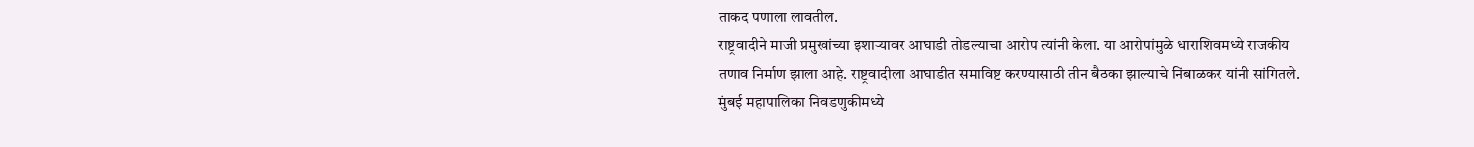ताकद पणाला लावतील.
राष्ट्रवादीने माजी प्रमुखांच्या इशाऱ्यावर आघाडी तोडल्याचा आरोप त्यांनी केला. या आरोपांमुळे धाराशिवमध्ये राजकीय तणाव निर्माण झाला आहे. राष्ट्रवादीला आघाडीत समाविष्ट करण्यासाठी तीन बैठका झाल्याचे निंबाळकर यांनी सांगितले.
मुंबई महापालिका निवडणुकीमध्ये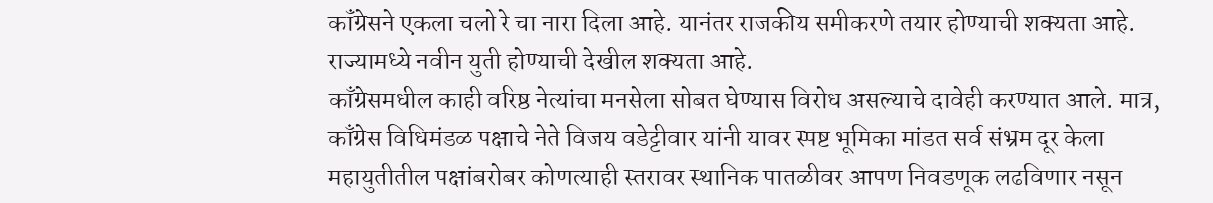कॉंग्रेसने एकला चलो रे चा नारा दिला आहे. यानंतर राजकीय समीकरणे तयार होण्याची शक्यता आहे. राज्यामध्ये नवीन युती होण्याची देखील शक्यता आहे.
काँग्रेसमधील काही वरिष्ठ नेत्यांचा मनसेला सोबत घेण्यास विरोध असल्याचे दावेही करण्यात आले. मात्र, काँग्रेस विधिमंडळ पक्षाचे नेते विजय वडेट्टीवार यांनी यावर स्पष्ट भूमिका मांडत सर्व संभ्रम दूर केला
महायुतीतील पक्षांबरोबर कोणत्याही स्तरावर स्थानिक पातळीवर आपण निवडणूक लढविणार नसून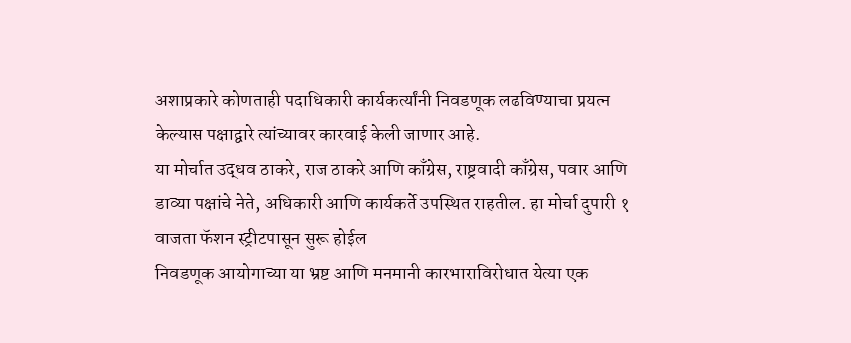अशाप्रकारे कोणताही पदाधिकारी कार्यकर्त्यांनी निवडणूक लढविण्याचा प्रयत्न केल्यास पक्षाद्वारे त्यांच्यावर कारवाई केली जाणार आहे.
या मोर्चात उद्धव ठाकरे, राज ठाकरे आणि काँग्रेस, राष्ट्रवादी काँग्रेस, पवार आणि डाव्या पक्षांचे नेते, अधिकारी आणि कार्यकर्ते उपस्थित राहतील. हा मोर्चा दुपारी १ वाजता फॅशन स्ट्रीटपासून सुरू होईल
निवडणूक आयोगाच्या या भ्रष्ट आणि मनमानी कारभाराविरोधात येत्या एक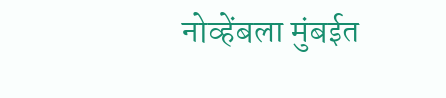नोव्हेंबला मुंबईत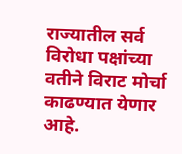राज्यातील सर्व विरोधा पक्षांच्या वतीने विराट मोर्चा काढण्यात येणार आहे.